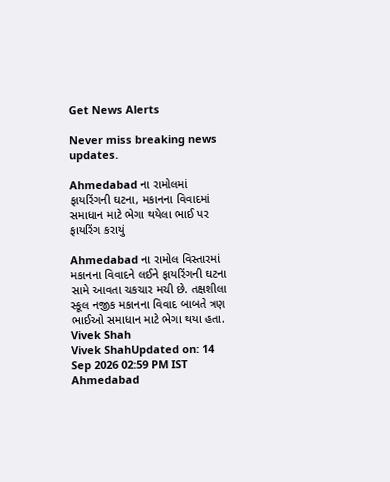Get News Alerts

Never miss breaking news updates.

Ahmedabad ના રામોલમાં ફાયરિંગની ઘટના, મકાનના વિવાદમાં સમાધાન માટે ભેગા થયેલા ભાઈ પર ફાયરિંગ કરાયું

Ahmedabad ના રામોલ વિસ્તારમાં મકાનના વિવાદને લઈને ફાયરિંગની ઘટના સામે આવતા ચકચાર મચી છે. તક્ષશીલા સ્કૂલ નજીક મકાનના વિવાદ બાબતે ત્રણ ભાઈઓ સમાધાન માટે ભેગા થયા હતા.
Vivek Shah
Vivek ShahUpdated on: 14 Sep 2026 02:59 PM IST
Ahmedabad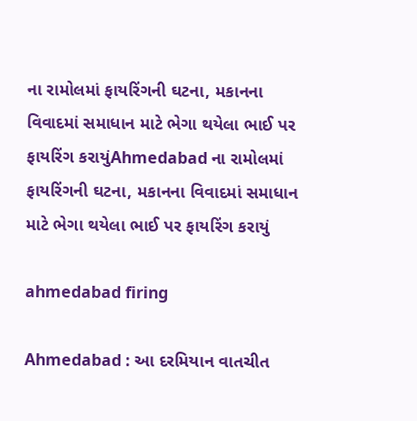ના રામોલમાં ફાયરિંગની ઘટના, મકાનના વિવાદમાં સમાધાન માટે ભેગા થયેલા ભાઈ પર ફાયરિંગ કરાયુંAhmedabad ના રામોલમાં ફાયરિંગની ઘટના, મકાનના વિવાદમાં સમાધાન માટે ભેગા થયેલા ભાઈ પર ફાયરિંગ કરાયું

ahmedabad firing

Ahmedabad : આ દરમિયાન વાતચીત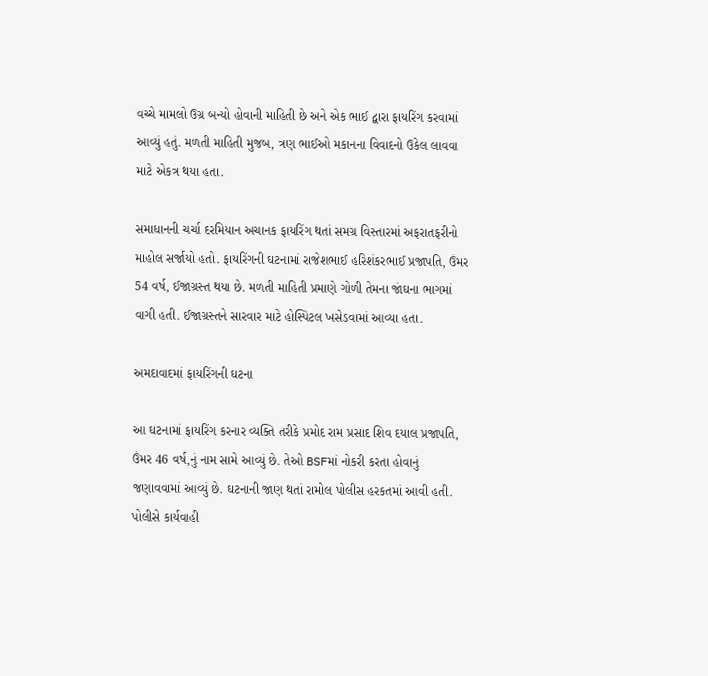વચ્ચે મામલો ઉગ્ર બન્યો હોવાની માહિતી છે અને એક ભાઈ દ્વારા ફાયરિંગ કરવામાં આવ્યું હતું. મળતી માહિતી મુજબ, ત્રણ ભાઈઓ મકાનના વિવાદનો ઉકેલ લાવવા માટે એકત્ર થયા હતા.

સમાધાનની ચર્ચા દરમિયાન અચાનક ફાયરિંગ થતાં સમગ્ર વિસ્તારમાં અફરાતફરીનો માહોલ સર્જાયો હતો. ફાયરિંગની ઘટનામાં રાજેશભાઈ હરિશંકરભાઈ પ્રજાપતિ, ઉંમર 54 વર્ષ, ઈજાગ્રસ્ત થયા છે. મળતી માહિતી પ્રમાણે ગોળી તેમના જાંઘના ભાગમાં વાગી હતી. ઈજાગ્રસ્તને સારવાર માટે હોસ્પિટલ ખસેડવામાં આવ્યા હતા.

અમદાવાદમાં ફાયરિંગની ઘટના

આ ઘટનામાં ફાયરિંગ કરનાર વ્યક્તિ તરીકે પ્રમોદ રામ પ્રસાદ શિવ દયાલ પ્રજાપતિ, ઉંમર 46 વર્ષ,નું નામ સામે આવ્યું છે. તેઓ BSFમાં નોકરી કરતા હોવાનું જણાવવામાં આવ્યું છે. ઘટનાની જાણ થતાં રામોલ પોલીસ હરકતમાં આવી હતી. પોલીસે કાર્યવાહી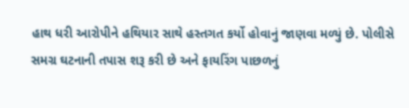હાથ ધરી આરોપીને હથિયાર સાથે હસ્તગત કર્યો હોવાનું જાણવા મળ્યું છે. પોલીસે સમગ્ર ઘટનાની તપાસ શરૂ કરી છે અને ફાયરિંગ પાછળનું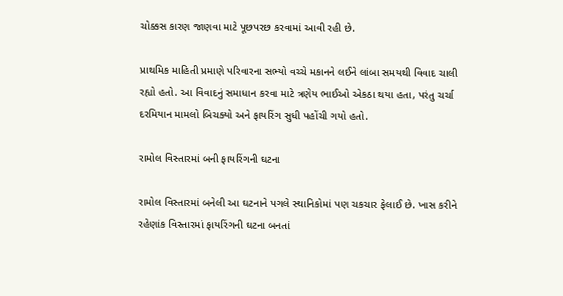ચોક્કસ કારણ જાણવા માટે પૂછપરછ કરવામાં આવી રહી છે.

પ્રાથમિક માહિતી પ્રમાણે પરિવારના સભ્યો વચ્ચે મકાનને લઈને લાંબા સમયથી વિવાદ ચાલી રહ્યો હતો. આ વિવાદનું સમાધાન કરવા માટે ત્રણેય ભાઈઓ એકઠા થયા હતા, પરંતુ ચર્ચા દરમિયાન મામલો બિચક્યો અને ફાયરિંગ સુધી પહોંચી ગયો હતો.

રામોલ વિસ્તારમાં બની ફાયરિંગની ઘટના

રામોલ વિસ્તારમાં બનેલી આ ઘટનાને પગલે સ્થાનિકોમાં પણ ચકચાર ફેલાઈ છે. ખાસ કરીને રહેણાંક વિસ્તારમાં ફાયરિંગની ઘટના બનતાં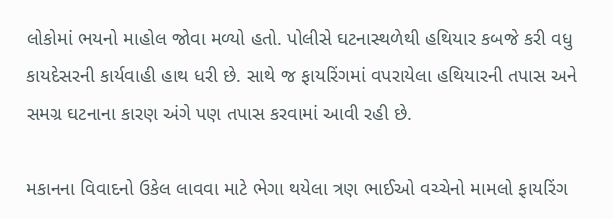લોકોમાં ભયનો માહોલ જોવા મળ્યો હતો. પોલીસે ઘટનાસ્થળેથી હથિયાર કબજે કરી વધુ કાયદેસરની કાર્યવાહી હાથ ધરી છે. સાથે જ ફાયરિંગમાં વપરાયેલા હથિયારની તપાસ અને સમગ્ર ઘટનાના કારણ અંગે પણ તપાસ કરવામાં આવી રહી છે.

મકાનના વિવાદનો ઉકેલ લાવવા માટે ભેગા થયેલા ત્રણ ભાઈઓ વચ્ચેનો મામલો ફાયરિંગ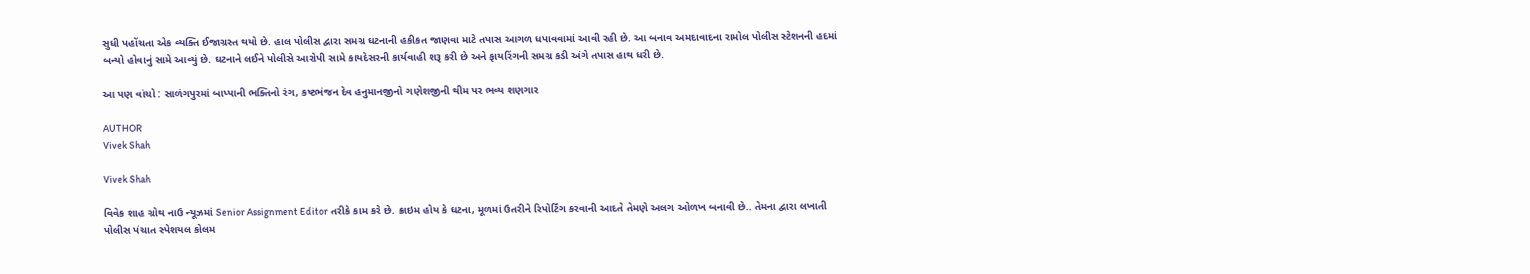સુધી પહોંચતા એક વ્યક્તિ ઈજાગ્રસ્ત થયો છે. હાલ પોલીસ દ્વારા સમગ્ર ઘટનાની હકીકત જાણવા માટે તપાસ આગળ ધપાવવામાં આવી રહી છે. આ બનાવ અમદાવાદના રામોલ પોલીસ સ્ટેશનની હદમાં બન્યો હોવાનું સામે આવ્યું છે. ઘટનાને લઈને પોલીસે આરોપી સામે કાયદેસરની કાર્યવાહી શરૂ કરી છે અને ફાયરિંગની સમગ્ર કડી અંગે તપાસ હાથ ધરી છે.

આ પણ વાંચો : સાળંગપુરમાં બાપ્પાની ભક્તિનો રંગ, કષ્ટભંજન દેવ હનુમાનજીનો ગણેશજીની થીમ પર ભવ્ય શણગાર

AUTHOR
Vivek Shah

Vivek Shah

વિવેક શાહ ગ્રોથ નાઉ ન્યૂઝમાં Senior Assignment Editor તરીકે કામ કરે છે. ક્રાઇમ હોય કે ઘટના, મૂળમાં ઉતરીને રિપોર્ટિંગ કરવાની આદતે તેમણે અલગ ઓળખ બનાવી છે.. તેમના દ્વારા લખાતી પોલીસ પંચાત સ્પેશયલ કોલમ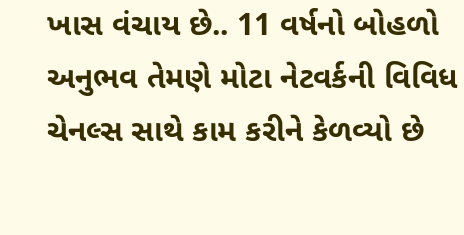ખાસ વંચાય છે.. 11 વર્ષનો બોહળો અનુભવ તેમણે મોટા નેટવર્કની વિવિધ ચેનલ્સ સાથે કામ કરીને કેળવ્યો છે